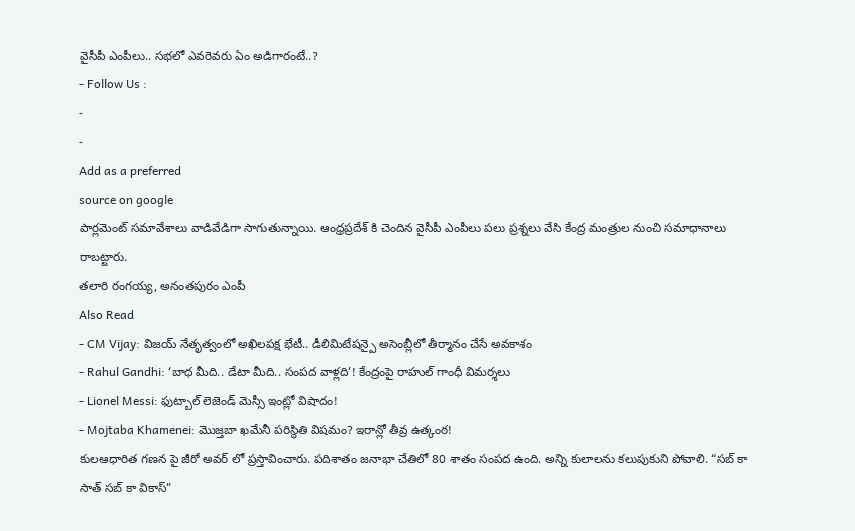వైసీపీ ఎంపీలు.. సభలో ఎవరెవరు ఏం అడిగారంటే..?
- Follow Us :
-
-
Add as a preferred
source on google
పార్లమెంట్ సమావేశాలు వాడివేడిగా సాగుతున్నాయి. ఆంధ్రప్రదేశ్ కి చెందిన వైసీపీ ఎంపీలు పలు ప్రశ్నలు వేసి కేంద్ర మంత్రుల నుంచి సమాధానాలు రాబట్టారు.
తలారి రంగయ్య, అనంతపురం ఎంపీ
Also Read
- CM Vijay: విజయ్ నేతృత్వంలో అఖిలపక్ష భేటీ.. డీలిమిటేషన్పై అసెంబ్లీలో తీర్మానం చేసే అవకాశం
- Rahul Gandhi: ‘బాధ మీది.. డేటా మీది.. సంపద వాళ్లది’! కేంద్రంపై రాహుల్ గాంధీ విమర్శలు
- Lionel Messi: ఫుట్బాల్ లెజెండ్ మెస్సీ ఇంట్లో విషాదం!
- Mojtaba Khamenei: మొజ్తబా ఖమేనీ పరిస్థితి విషమం? ఇరాన్లో తీవ్ర ఉత్కంఠ!
కులఆధారిత గణన పై జీరో అవర్ లో ప్రస్తావించారు. పదిశాతం జనాభా చేతిలో 80 శాతం సంపద ఉంది. అన్ని కులాలను కలుపుకుని పోవాలి. “సబ్ కా సాత్ సబ్ కా వికాస్”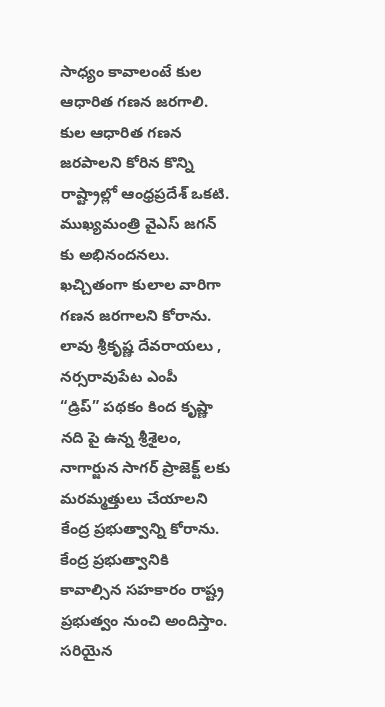సాధ్యం కావాలంటే కుల ఆధారిత గణన జరగాలి. కుల ఆధారిత గణన జరపాలని కోరిన కొన్ని రాష్ట్రాల్లో ఆంధ్రప్రదేశ్ ఒకటి. ముఖ్యమంత్రి వైఎస్ జగన్ కు అభినందనలు. ఖచ్చితంగా కులాల వారిగా గణన జరగాలని కోరాను.
లావు శ్రీకృష్ణ దేవరాయలు , నర్సరావుపేట ఎంపీ
“డ్రిప్” పథకం కింద కృష్ణా నది పై ఉన్న శ్రీశైలం, నాగార్జున సాగర్ ప్రాజెక్ట్ లకు మరమ్మత్తులు చేయాలని కేంద్ర ప్రభుత్వాన్ని కోరాను. కేంద్ర ప్రభుత్వానికి కావాల్సిన సహకారం రాష్ట్ర ప్రభుత్వం నుంచి అందిస్తాం. సరియైన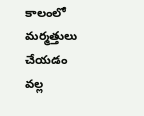కాలంలో మర్మత్తులు చేయడం వల్ల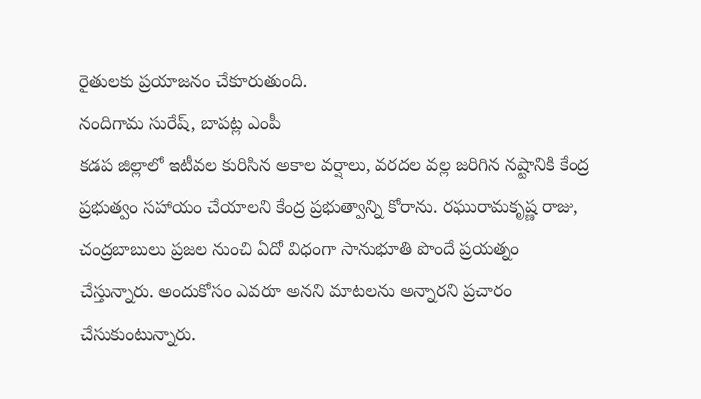రైతులకు ప్రయాజనం చేకూరుతుంది.
నందిగామ సురేష్, బాపట్ల ఎంపీ
కడప జిల్లాలో ఇటీవల కురిసిన అకాల వర్షాలు, వరదల వల్ల జరిగిన నష్టానికి కేంద్ర ప్రభుత్వం సహాయం చేయాలని కేంద్ర ప్రభుత్వాన్ని కోరాను. రఘురామకృష్ణ రాజు, చంద్రబాబులు ప్రజల నుంచి ఏదో విధంగా సానుభూతి పొందే ప్రయత్నం చేస్తున్నారు. అందుకోసం ఎవరూ అనని మాటలను అన్నారని ప్రచారం చేసుకుంటున్నారు.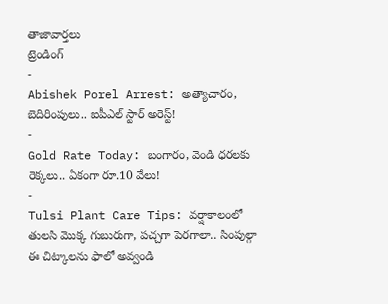తాజావార్తలు
ట్రెండింగ్
-
Abishek Porel Arrest: అత్యాచారం, బెదిరింపులు.. ఐపీఎల్ స్టార్ అరెస్ట్!
-
Gold Rate Today: బంగారం, వెండి ధరలకు రెక్కలు.. ఏకంగా రూ.10 వేలు!
-
Tulsi Plant Care Tips: వర్షాకాలంలో తులసి మొక్క గుబురుగా, పచ్చగా పెరగాలా.. సింపుల్గా ఈ చిట్కాలను ఫాలో అవ్వండి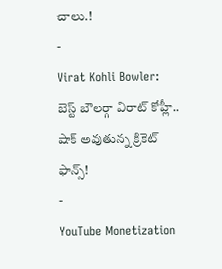చాలు.!
-
Virat Kohli Bowler: బెస్ట్ బౌలర్గా విరాట్ కోహ్లీ.. షాక్ అవుతున్న క్రికెట్ ఫాన్స్!
-
YouTube Monetization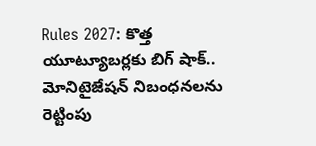Rules 2027: కొత్త యూట్యూబర్లకు బిగ్ షాక్.. మోనిటైజేషన్ నిబంధనలను రెట్టింపు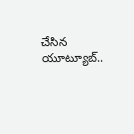చేసిన యూట్యూబ్..